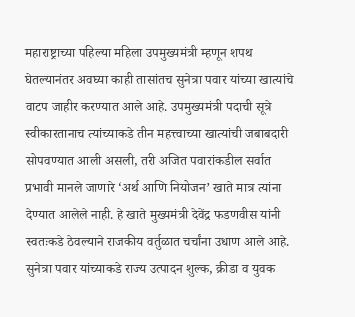महाराष्ट्राच्या पहिल्या महिला उपमुख्यमंत्री म्हणून शपथ घेतल्यानंतर अवघ्या काही तासांतच सुनेत्रा पवार यांच्या खात्यांचे वाटप जाहीर करण्यात आले आहे. उपमुख्यमंत्री पदाची सूत्रे स्वीकारतानाच त्यांच्याकडे तीन महत्त्वाच्या खात्यांची जबाबदारी सोपवण्यात आली असली, तरी अजित पवारांकडील सर्वात प्रभावी मानले जाणारे ‘अर्थ आणि नियोजन’ खाते मात्र त्यांना देण्यात आलेले नाही. हे खाते मुख्यमंत्री देवेंद्र फडणवीस यांनी स्वतःकडे ठेवल्याने राजकीय वर्तुळात चर्चांना उधाण आले आहे.
सुनेत्रा पवार यांच्याकडे राज्य उत्पादन शुल्क, क्रीडा व युवक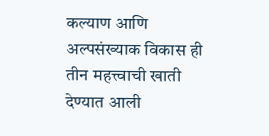कल्याण आणि अल्पसंख्याक विकास ही तीन महत्त्वाची खाती देण्यात आली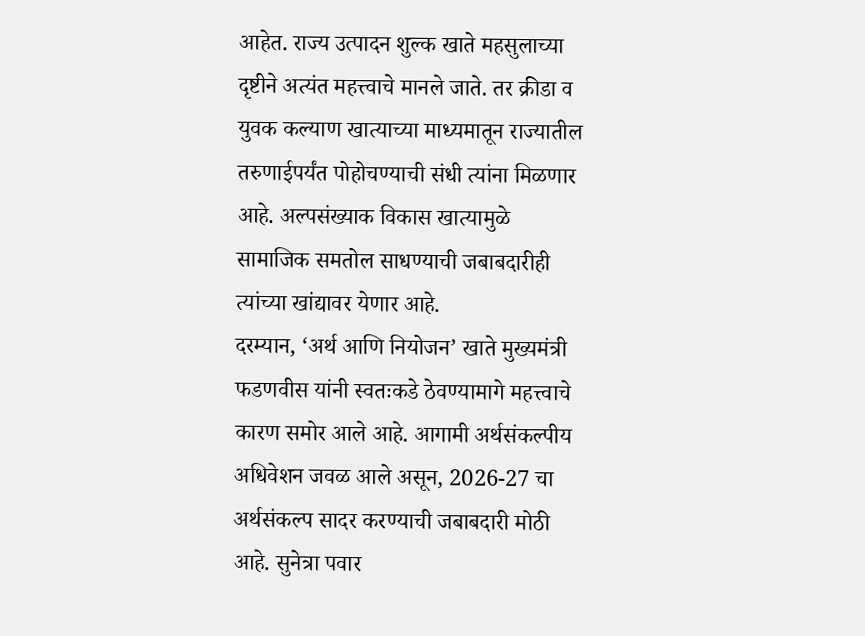आहेत. राज्य उत्पादन शुल्क खाते महसुलाच्या दृष्टीने अत्यंत महत्त्वाचे मानले जाते. तर क्रीडा व युवक कल्याण खात्याच्या माध्यमातून राज्यातील तरुणाईपर्यंत पोहोचण्याची संधी त्यांना मिळणार आहे. अल्पसंख्याक विकास खात्यामुळे सामाजिक समतोल साधण्याची जबाबदारीही त्यांच्या खांद्यावर येणार आहे.
दरम्यान, ‘अर्थ आणि नियोजन’ खाते मुख्यमंत्री फडणवीस यांनी स्वतःकडे ठेवण्यामागे महत्त्वाचे कारण समोर आले आहे. आगामी अर्थसंकल्पीय अधिवेशन जवळ आले असून, 2026-27 चा अर्थसंकल्प सादर करण्याची जबाबदारी मोठी आहे. सुनेत्रा पवार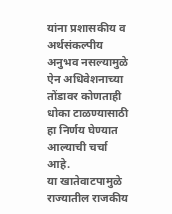यांना प्रशासकीय व अर्थसंकल्पीय अनुभव नसल्यामुळे ऐन अधिवेशनाच्या तोंडावर कोणताही धोका टाळण्यासाठी हा निर्णय घेण्यात आल्याची चर्चा आहे.
या खातेवाटपामुळे राज्यातील राजकीय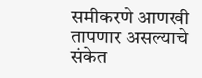समीकरणे आणखी तापणार असल्याचे संकेत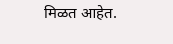मिळत आहेत.